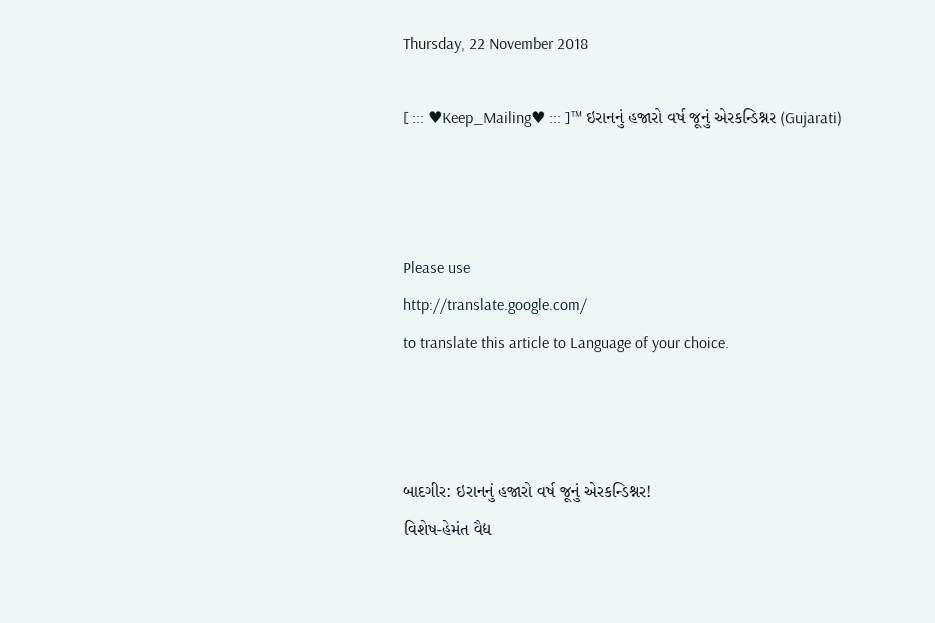Thursday, 22 November 2018

[ ::: ♥Keep_Mailing♥ ::: ]™ ઇરાનનું હજારો વર્ષ જૂનું એરકન્ડિશ્નર (Gujarati)



Please use
http://translate.google.com/
to translate this article to Language of your choice.



બાદગીર: ઇરાનનું હજારો વર્ષ જૂનું એરકન્ડિશ્નર!
વિશેષ-હેમંત વૈદ્ય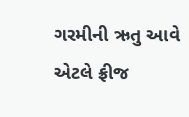ગરમીની ઋતુ આવે એટલે ફ્રીજ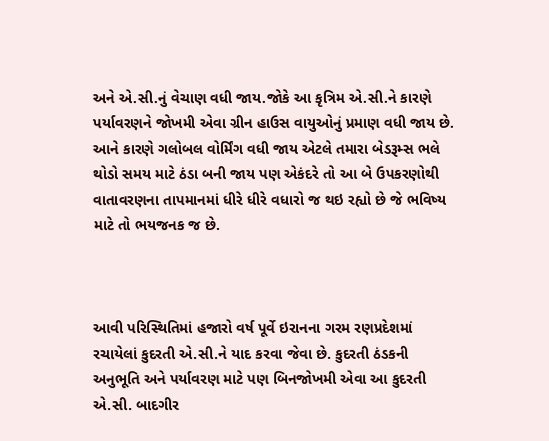અને એ.સી.નું વેચાણ વધી જાય.જોકે આ કૃત્રિમ એ.સી.ને કારણે પર્યાવરણને જોખમી એવા ગ્રીન હાઉસ વાયુઓનું પ્રમાણ વધી જાય છે. આને કારણે ગલોબલ વોર્મિંગ વધી જાય એટલે તમારા બેડરૂમ્સ ભલે થોડો સમય માટે ઠંડા બની જાય પણ એકંદરે તો આ બે ઉપકરણોથી વાતાવરણના તાપમાનમાં ધીરે ધીરે વધારો જ થઇ રહ્યો છે જે ભવિષ્ય માટે તો ભયજનક જ છે.



આવી પરિસ્થિતિમાં હજારો વર્ષ પૂર્વે ઇરાનના ગરમ રણપ્રદેશમાં રચાયેલાં કુદરતી એ.સી.ને યાદ કરવા જેવા છે. કુદરતી ઠંડકની અનુભૂતિ અને પર્યાવરણ માટે પણ બિનજોખમી એવા આ કુદરતી એ.સી. બાદગીર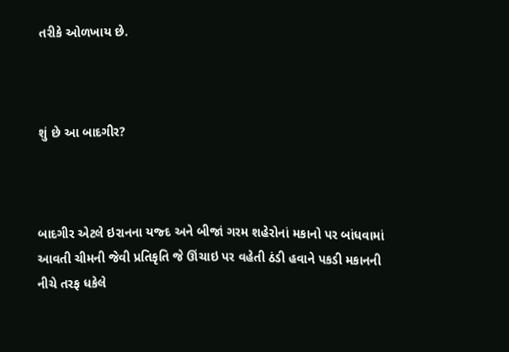તરીકે ઓળખાય છે.



શું છે આ બાદગીર?



બાદગીર એટલે ઇરાનના યજ્દ અને બીજાં ગરમ શહેરોનાં મકાનો પર બાંધવામાં આવતી ચીમની જેવી પ્રતિકૃતિ જે ઊંચાઇ પર વહેતી ઠંડી હવાને પકડી મકાનની નીચે તરફ ધકેલે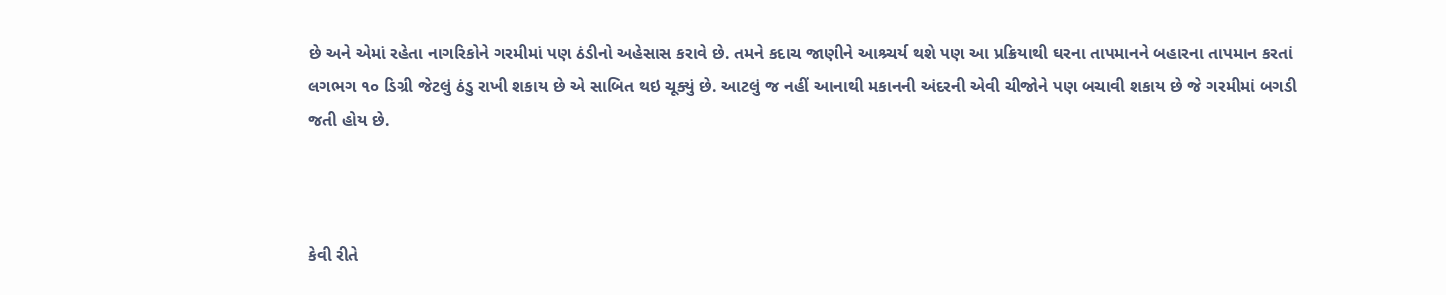છે અને એમાં રહેતા નાગરિકોને ગરમીમાં પણ ઠંડીનો અહેસાસ કરાવે છે. તમને કદાચ જાણીને આશ્ર્ચર્ય થશે પણ આ પ્રક્રિયાથી ઘરના તાપમાનને બહારના તાપમાન કરતાં લગભગ ૧૦ ડિગ્રી જેટલું ઠંડુ રાખી શકાય છે એ સાબિત થઇ ચૂક્યું છે. આટલું જ નહીં આનાથી મકાનની અંદરની એવી ચીજોને પણ બચાવી શકાય છે જે ગરમીમાં બગડી જતી હોય છે.



કેવી રીતે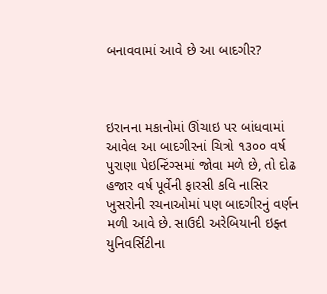બનાવવામાં આવે છે આ બાદગીર?



ઇરાનના મકાનોમાં ઊંચાઇ પર બાંધવામાં આવેલ આ બાદગીરનાં ચિત્રો ૧૩૦૦ વર્ષ પુરાણા પેઇન્ટિંગ્સમાં જોવા મળે છે, તો દોઢ હજાર વર્ષ પૂર્વેની ફારસી કવિ નાસિર ખુસરોની રચનાઓમાં પણ બાદગીરનું વર્ણન મળી આવે છે. સાઉદી અરેબિયાની ઇફ્ત યુનિવર્સિટીના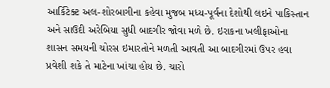આર્કિટેક્ટ અલ-શોરબાગીના કહેવા મુજબ મધ્ય-પૂર્વના દેશોથી લઇને પાકિસ્તાન અને સાઉદી અરેબિયા સુધી બાદગીર જોવા મળે છે. ઇરાકના ખલીફાઓના શાસન સમયની ચોરસ ઇમારતોને મળતી આવતી આ બાદગીરમાં ઉપર હવા પ્રવેશી શકે તે માટેના ખાંચા હોય છે. ચારો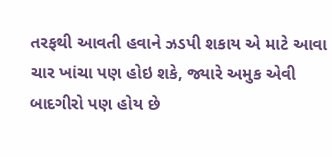તરફથી આવતી હવાને ઝડપી શકાય એ માટે આવા ચાર ખાંચા પણ હોઇ શકે, જ્યારે અમુક એવી બાદગીરો પણ હોય છે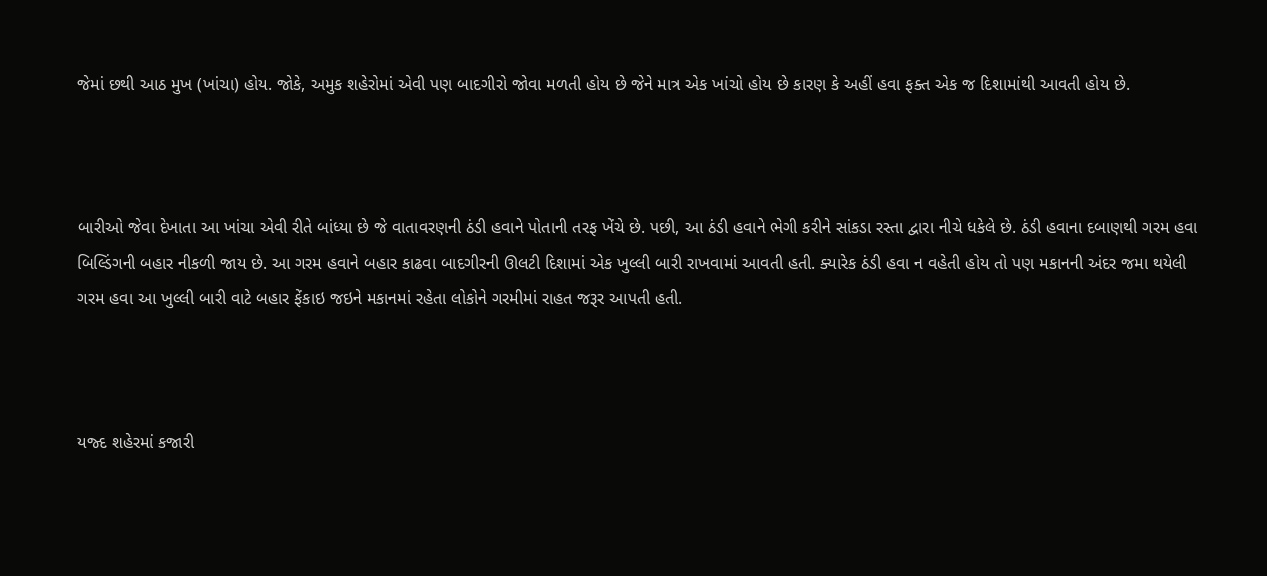જેમાં છથી આઠ મુખ (ખાંચા) હોય. જોકે, અમુક શહેરોમાં એવી પણ બાદગીરો જોવા મળતી હોય છે જેને માત્ર એક ખાંચો હોય છે કારણ કે અહીં હવા ફક્ત એક જ દિશામાંથી આવતી હોય છે.



બારીઓ જેવા દેખાતા આ ખાંચા એવી રીતે બાંધ્યા છે જે વાતાવરણની ઠંડી હવાને પોતાની તરફ ખેંચે છે. પછી, આ ઠંડી હવાને ભેગી કરીને સાંકડા રસ્તા દ્વારા નીચે ધકેલે છે. ઠંડી હવાના દબાણથી ગરમ હવા બિલ્ડિંગની બહાર નીકળી જાય છે. આ ગરમ હવાને બહાર કાઢવા બાદગીરની ઊલટી દિશામાં એક ખુલ્લી બારી રાખવામાં આવતી હતી. ક્યારેક ઠંડી હવા ન વહેતી હોય તો પણ મકાનની અંદર જમા થયેલી ગરમ હવા આ ખુલ્લી બારી વાટે બહાર ફેંકાઇ જઇને મકાનમાં રહેતા લોકોને ગરમીમાં રાહત જરૂર આપતી હતી.



યજ્દ શહેરમાં કજારી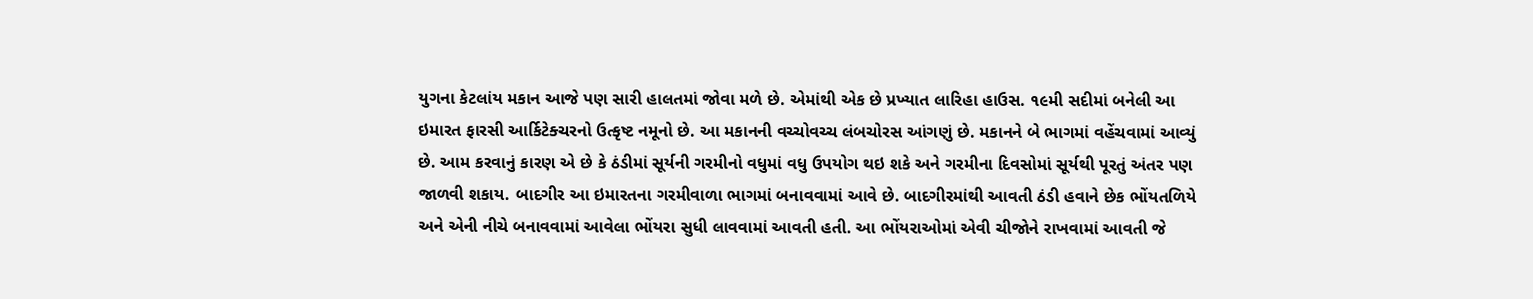યુગના કેટલાંય મકાન આજે પણ સારી હાલતમાં જોવા મળે છે. એમાંથી એક છે પ્રખ્યાત લારિહા હાઉસ. ૧૯મી સદીમાં બનેલી આ ઇમારત ફારસી આર્કિટેક્ચરનો ઉત્કૃષ્ટ નમૂનો છે. આ મકાનની વચ્ચોવચ્ચ લંબચોરસ આંગણું છે. મકાનને બે ભાગમાં વહેંચવામાં આવ્યું છે. આમ કરવાનું કારણ એ છે કે ઠંડીમાં સૂર્યની ગરમીનો વધુમાં વધુ ઉપયોગ થઇ શકે અને ગરમીના દિવસોમાં સૂર્યથી પૂરતું અંતર પણ જાળવી શકાય. બાદગીર આ ઇમારતના ગરમીવાળા ભાગમાં બનાવવામાં આવે છે. બાદગીરમાંથી આવતી ઠંડી હવાને છેક ભોંયતળિયે અને એની નીચે બનાવવામાં આવેલા ભોંયરા સુધી લાવવામાં આવતી હતી. આ ભોંયરાઓમાં એવી ચીજોને રાખવામાં આવતી જે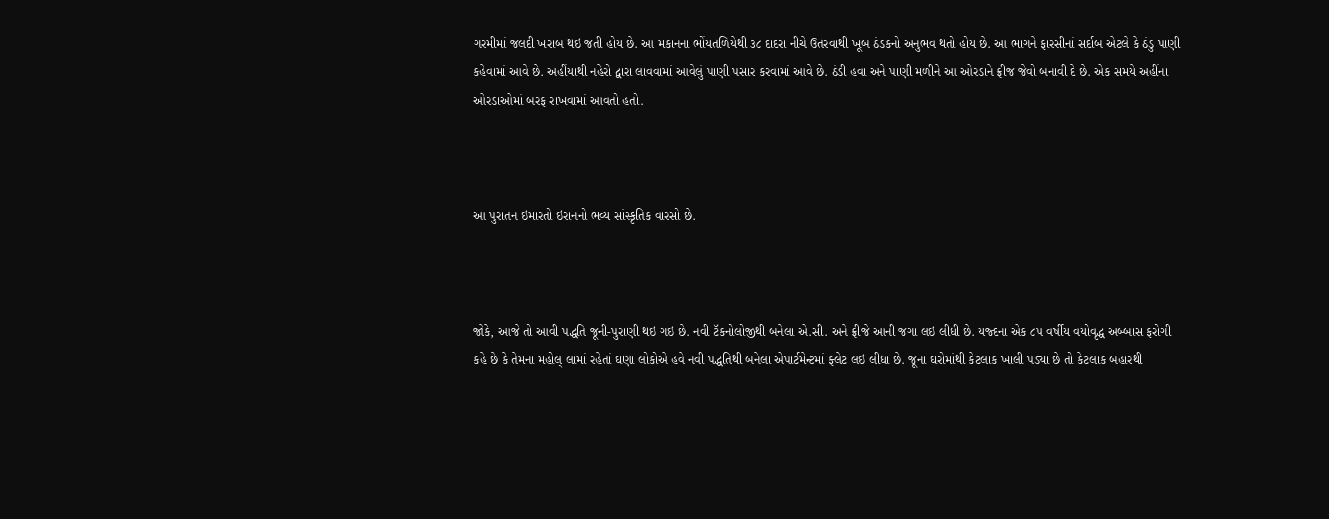ગરમીમાં જલદી ખરાબ થઇ જતી હોય છે. આ મકાનના ભોંયતળિયેથી ૩૮ દાદરા નીચે ઉતરવાથી ખૂબ ઠંડકનો અનુભવ થતો હોય છે. આ ભાગને ફારસીનાં સર્દાબ એટલે કે ઠંડુ પાણી કહેવામાં આવે છે. અહીંયાથી નહેરો દ્વારા લાવવામાં આવેલું પાણી પસાર કરવામાં આવે છે. ઠંડી હવા અને પાણી મળીને આ ઓરડાને ફ્રીજ જેવો બનાવી દે છે. એક સમયે અહીંના ઓરડાઓમાં બરફ રાખવામાં આવતો હતો.



આ પુરાતન ઇમારતો ઇરાનનો ભવ્ય સાંસ્કૃતિક વારસો છે.



જોકે, આજે તો આવી પદ્ધતિ જૂની-પુરાણી થઇ ગઇ છે. નવી ટૅકનોલોજીથી બનેલા એ.સી. અને ફ્રીજે આની જગા લઇ લીધી છે. યજ્દના એક ૮૫ વર્ષીય વયોવૃદ્ધ અબ્બાસ ફરોગી કહે છે કે તેમના મહોલ્ લામાં રહેતાં ઘણા લોકોએ હવે નવી પદ્ધતિથી બનેલા એપાર્ટમેન્ટમાં ફ્લેટ લઇ લીધા છે. જૂના ઘરોમાંથી કેટલાક ખાલી પડ્યા છે તો કેટલાક બહારથી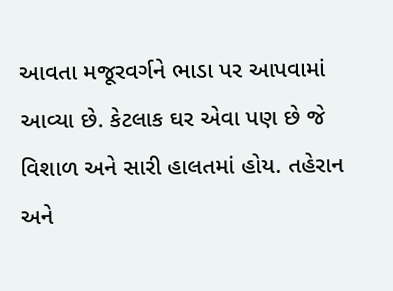આવતા મજૂરવર્ગને ભાડા પર આપવામાં આવ્યા છે. કેટલાક ઘર એવા પણ છે જે વિશાળ અને સારી હાલતમાં હોય. તહેરાન અને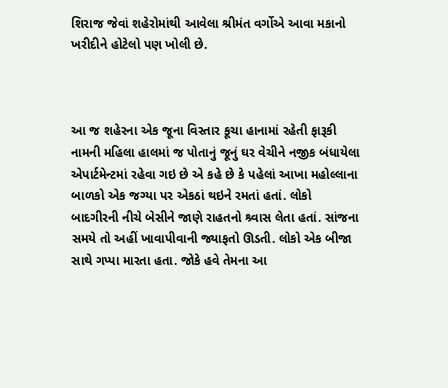શિરાજ જેવાં શહેરોમાંથી આવેલા શ્રીમંત વર્ગોએ આવા મકાનો ખરીદીને હોટેલો પણ ખોલી છે.



આ જ શહેરના એક જૂના વિસ્તાર કૂચા હાનામાં રહેતી ફારૂકી નામની મહિલા હાલમાં જ પોતાનું જૂનું ઘર વેચીને નજીક બંધાયેલા એપાર્ટમેન્ટમાં રહેવા ગઇ છે એ કહે છે કે પહેલાં આખા મહોલ્લાના બાળકો એક જગ્યા પર એકઠાં થઇને રમતાં હતાં. લોકો બાદગીરની નીચે બેસીને જાણે રાહતનો શ્ર્વાસ લેતા હતાં. સાંજના સમયે તો અહીં ખાવાપીવાની જ્યાફતો ઊડતી. લોકો એક બીજા સાથે ગપ્પા મારતા હતા. જોકે હવે તેમના આ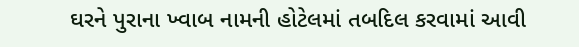ઘરને પુરાના ખ્વાબ નામની હોટેલમાં તબદિલ કરવામાં આવી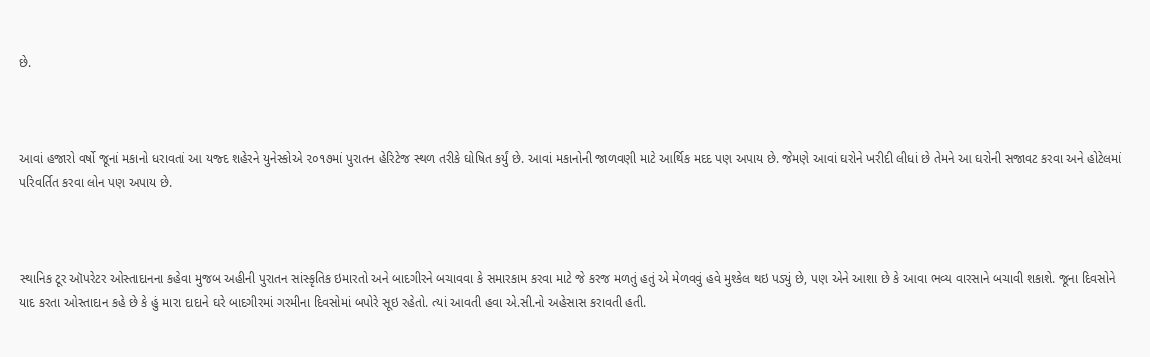છે.



આવાં હજારો વર્ષો જૂનાં મકાનો ધરાવતાં આ યજ્દ શહેરને યુનેસ્કોએ ૨૦૧૭માં પુરાતન હેરિટેજ સ્થળ તરીકે ઘોષિત કર્યું છે. આવાં મકાનોની જાળવણી માટે આર્થિક મદદ પણ અપાય છે. જેમણે આવાં ઘરોને ખરીદી લીધાં છે તેમને આ ઘરોની સજાવટ કરવા અને હોટેલમાં પરિવર્તિત કરવા લોન પણ અપાય છે.



સ્થાનિક ટૂર ઑપરેટર ઓસ્તાદાનના કહેવા મુજબ અહીની પુરાતન સાંસ્કૃતિક ઇમારતો અને બાદગીરને બચાવવા કે સમારકામ કરવા માટે જે કરજ મળતું હતું એ મેળવવું હવે મુશ્કેલ થઇ પડ્યું છે, પણ એને આશા છે કે આવા ભવ્ય વારસાને બચાવી શકાશે. જૂના દિવસોને યાદ કરતા ઓસ્તાદાન કહે છે કે હું મારા દાદાને ઘરે બાદગીરમાં ગરમીના દિવસોમાં બપોરે સૂઇ રહેતો. ત્યાં આવતી હવા એ.સી.નો અહેસાસ કરાવતી હતી.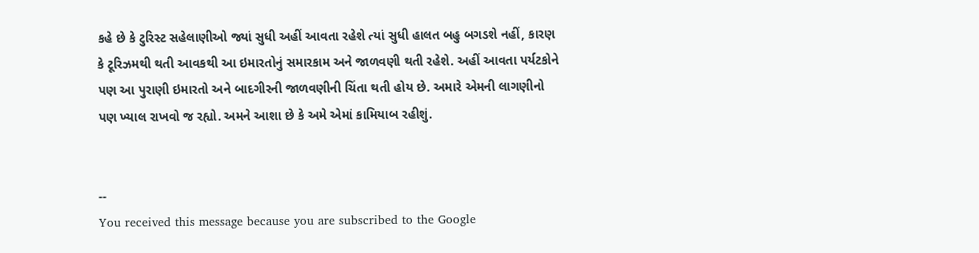કહે છે કે ટુરિસ્ટ સહેલાણીઓ જ્યાં સુધી અહીં આવતા રહેશે ત્યાં સુધી હાલત બહુ બગડશે નહીં, કારણ કે ટૂરિઝમથી થતી આવકથી આ ઇમારતોનું સમારકામ અને જાળવણી થતી રહેશે. અહીં આવતા પર્યટકોને પણ આ પુરાણી ઇમારતો અને બાદગીરની જાળવણીની ચિંતા થતી હોય છે. અમારે એમની લાગણીનો પણ ખ્યાલ રાખવો જ રહ્યો. અમને આશા છે કે અમે એમાં કામિયાબ રહીશું.


--
You received this message because you are subscribed to the Google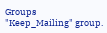Groups "Keep_Mailing" group.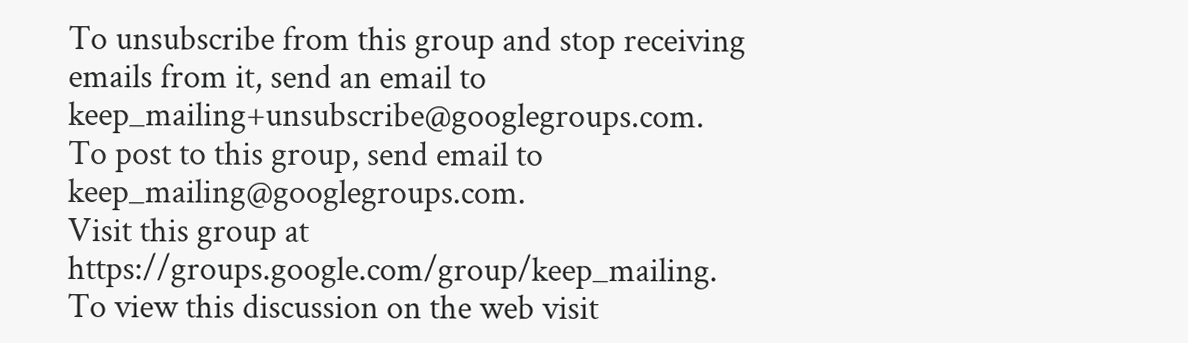To unsubscribe from this group and stop receiving emails from it, send an email to keep_mailing+unsubscribe@googlegroups.com.
To post to this group, send email to keep_mailing@googlegroups.com.
Visit this group at https://groups.google.com/group/keep_mailing.
To view this discussion on the web visit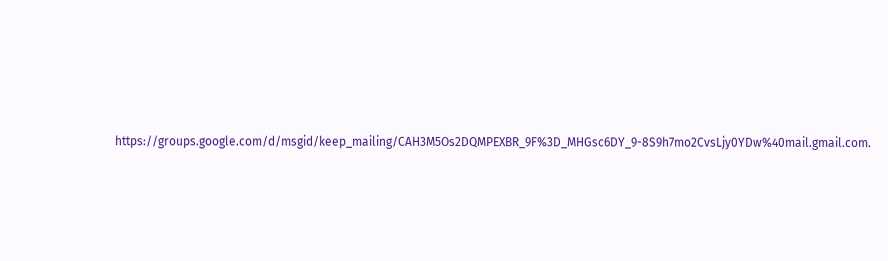https://groups.google.com/d/msgid/keep_mailing/CAH3M5Os2DQMPEXBR_9F%3D_MHGsc6DY_9-8S9h7mo2CvsLjy0YDw%40mail.gmail.com.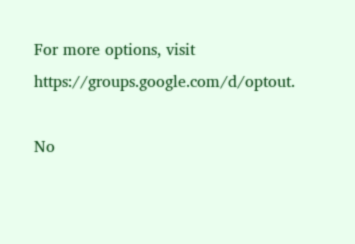For more options, visit https://groups.google.com/d/optout.

No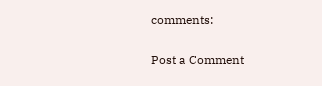comments:

Post a Comment